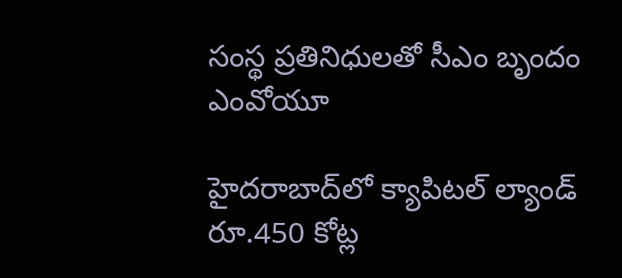సంస్థ ప్రతినిధులతో సీఎం బృందం ఎంవోయూ

హైదరాబాద్‌లో క్యాపిటల్‌ ల్యాండ్‌ రూ.450 కోట్ల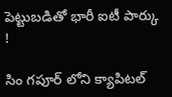పెట్టుబడితో భారీ ఐటీ పార్కు !

సిం గపూర్‌ లోని క్యాపిటల్‌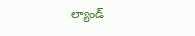ల్యాండ్‌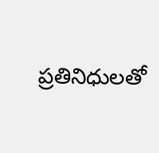ప్రతినిధులతో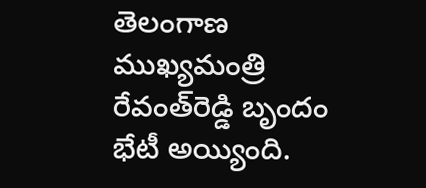తెలంగాణ ముఖ్యమంత్రి రేవంత్‌రెడ్డి బృందం భేటీ అయ్యింది.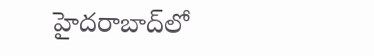హైదరాబాద్‌లో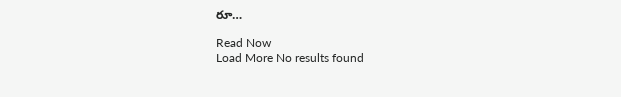రూ…

Read Now
Load More No results found